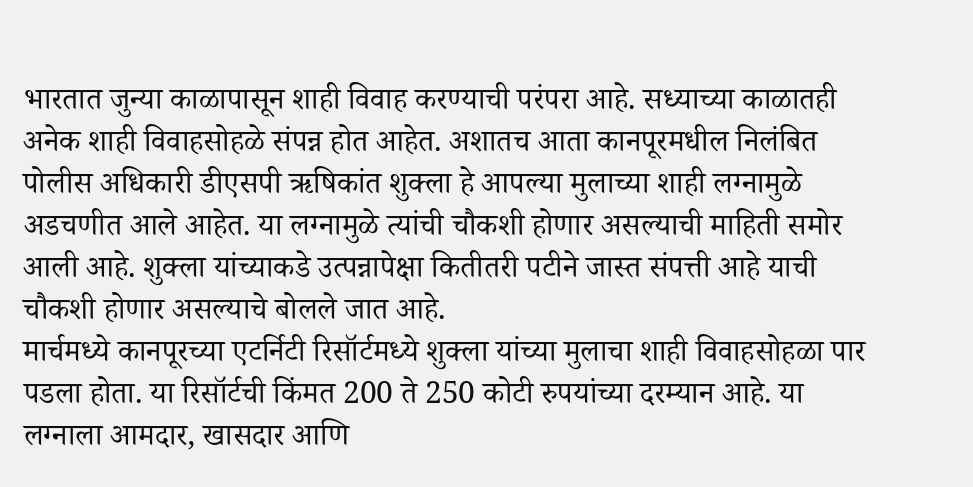भारतात जुन्या काळापासून शाही विवाह करण्याची परंपरा आहे. सध्याच्या काळातही अनेक शाही विवाहसोहळे संपन्न होत आहेत. अशातच आता कानपूरमधील निलंबित पोलीस अधिकारी डीएसपी ऋषिकांत शुक्ला हे आपल्या मुलाच्या शाही लग्नामुळे अडचणीत आले आहेत. या लग्नामुळे त्यांची चौकशी होणार असल्याची माहिती समोर आली आहे. शुक्ला यांच्याकडे उत्पन्नापेक्षा कितीतरी पटीने जास्त संपत्ती आहे याची चौकशी होणार असल्याचे बोलले जात आहे.
मार्चमध्ये कानपूरच्या एटर्निटी रिसॉर्टमध्ये शुक्ला यांच्या मुलाचा शाही विवाहसोहळा पार पडला होता. या रिसॉर्टची किंमत 200 ते 250 कोटी रुपयांच्या दरम्यान आहे. या लग्नाला आमदार, खासदार आणि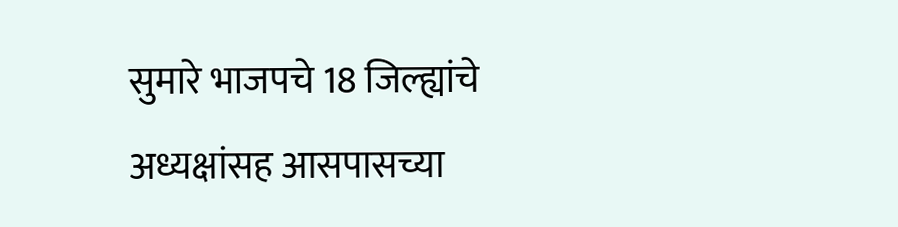सुमारे भाजपचे 18 जिल्ह्यांचे अध्यक्षांसह आसपासच्या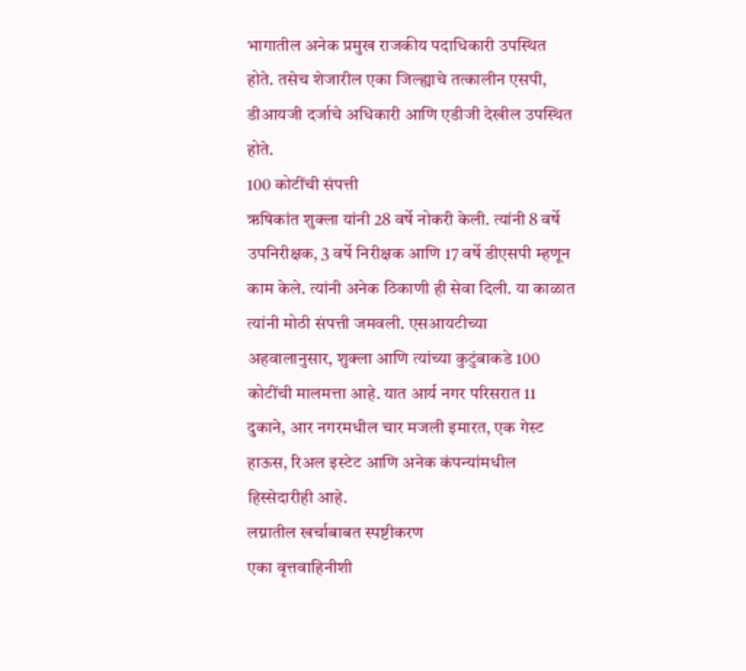भागातील अनेक प्रमुख राजकीय पदाधिकारी उपस्थित होते. तसेच शेजारील एका जिल्ह्याचे तत्कालीन एसपी, डीआयजी दर्जाचे अधिकारी आणि एडीजी देखील उपस्थित होते.
100 कोटींची संपत्ती
ऋषिकांत शुक्ला यांनी 28 वर्षे नोकरी केली. त्यांनी 8 वर्षे उपनिरीक्षक, 3 वर्षे निरीक्षक आणि 17 वर्षे डीएसपी म्हणून काम केले. त्यांनी अनेक ठिकाणी ही सेवा दिली. या काळात त्यांनी मोठी संपत्ती जमवली. एसआयटीच्या अहवालानुसार, शुक्ला आणि त्यांच्या कुटुंबाकडे 100 कोटींची मालमत्ता आहे. यात आर्य नगर परिसरात 11 दुकाने, आर नगरमधील चार मजली इमारत, एक गेस्ट हाऊस, रिअल इस्टेट आणि अनेक कंपन्यांमधील हिस्सेदारीही आहे.
लग्नातील खर्चाबाबत स्पष्टीकरण
एका वृत्तवाहिनीशी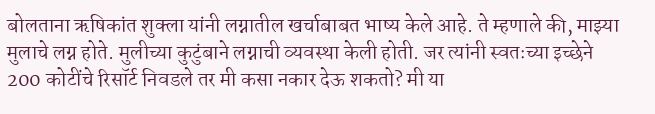बोलताना ऋषिकांत शुक्ला यांनी लग्नातील खर्चाबाबत भाष्य केले आहे. ते म्हणाले की, माझ्या मुलाचे लग्न होते. मुलीच्या कुटुंबाने लग्नाची व्यवस्था केली होती. जर त्यांनी स्वतःच्या इच्छेने 200 कोटींचे रिसॉर्ट निवडले तर मी कसा नकार देऊ शकतो? मी या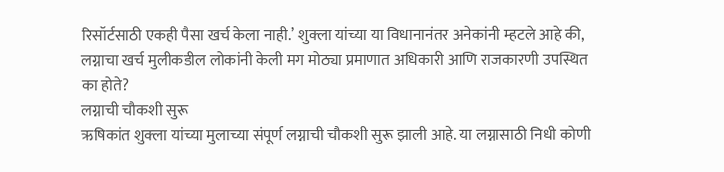रिसॉर्टसाठी एकही पैसा खर्च केला नाही.’ शुक्ला यांच्या या विधानानंतर अनेकांनी म्हटले आहे की, लग्नाचा खर्च मुलीकडील लोकांनी केली मग मोठ्या प्रमाणात अधिकारी आणि राजकारणी उपस्थित का होते?
लग्नाची चौकशी सुरू
ऋषिकांत शुक्ला यांच्या मुलाच्या संपूर्ण लग्नाची चौकशी सुरू झाली आहे. या लग्नासाठी निधी कोणी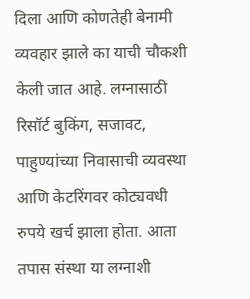दिला आणि कोणतेही बेनामी व्यवहार झाले का याची चौकशी केली जात आहे. लग्नासाठी रिसॉर्ट बुकिंग, सजावट, पाहुण्यांच्या निवासाची व्यवस्था आणि केटरिंगवर कोट्यवधी रुपये खर्च झाला होता. आता तपास संस्था या लग्नाशी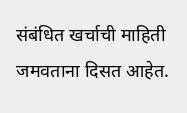संबंधित खर्चाची माहिती जमवताना दिसत आहेत.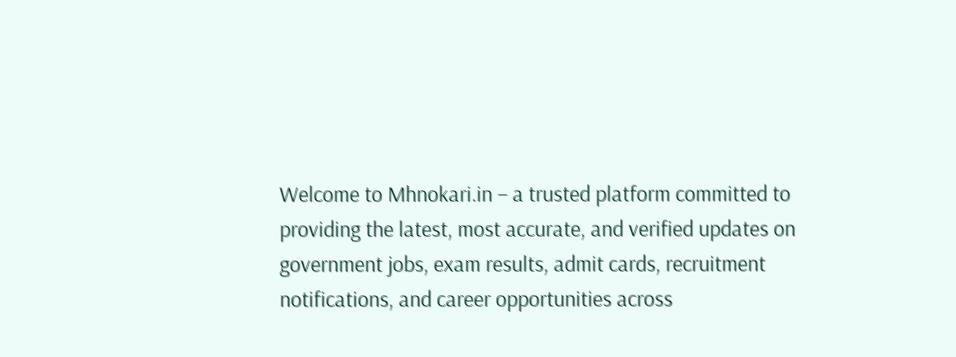Welcome to Mhnokari.in – a trusted platform committed to providing the latest, most accurate, and verified updates on government jobs, exam results, admit cards, recruitment notifications, and career opportunities across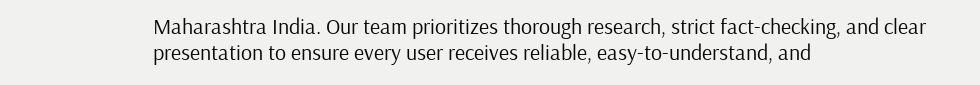Maharashtra India. Our team prioritizes thorough research, strict fact-checking, and clear presentation to ensure every user receives reliable, easy-to-understand, and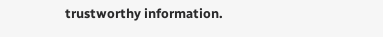trustworthy information.